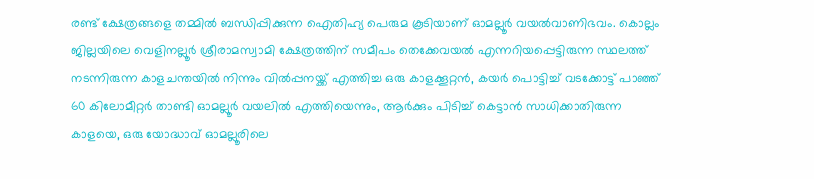രണ്ട് ക്ഷേത്രങ്ങളെ തമ്മിൽ ബന്ധിപ്പിക്കുന്ന ഐതിഹ്യ പെരുമ കൂടിയാണ് ഓമല്ലൂർ വയൽവാണിഭവം. കൊല്ലം ജില്ലയിലെ വെളിനല്ലൂർ ശ്രീരാമസ്വാമി ക്ഷേത്രത്തിന് സമീപം തെക്കേവയൽ എന്നറിയപ്പെട്ടിരുന്ന സ്ഥലത്ത് നടന്നിരുന്ന കാളചന്തയിൽ നിന്നും വിൽപ്പനയ്ക്ക് എത്തിച്ച ഒരു കാളക്കൂറ്റൻ, കയർ പൊട്ടിച്ച് വടക്കോട്ട് പാഞ്ഞ് 60 കിലോമീറ്റർ താണ്ടി ഓമല്ലൂർ വയലിൽ എത്തിയെന്നും, ആർക്കും പിടിച്ച് കെട്ടാൻ സാധിക്കാതിരുന്ന കാളയെ, ഒരു യോദ്ധാവ് ഓമല്ലൂരിലെ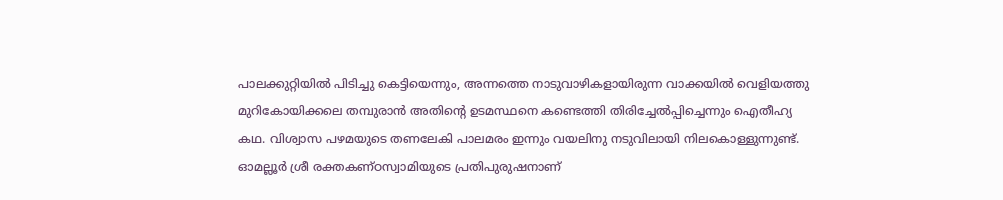പാലക്കുറ്റിയിൽ പിടിച്ചു കെട്ടിയെന്നും, അന്നത്തെ നാടുവാഴികളായിരുന്ന വാക്കയിൽ വെളിയത്തു മുറികോയിക്കലെ തമ്പുരാൻ അതിന്റെ ഉടമസ്ഥനെ കണ്ടെത്തി തിരിച്ചേൽപ്പിച്ചെന്നും ഐതീഹ്യ കഥ. വിശ്വാസ പഴമയുടെ തണലേകി പാലമരം ഇന്നും വയലിനു നടുവിലായി നിലകൊള്ളുന്നുണ്ട്. ഓമല്ലൂർ ശ്രീ രക്തകണ്ഠസ്വാമിയുടെ പ്രതിപുരുഷനാണ്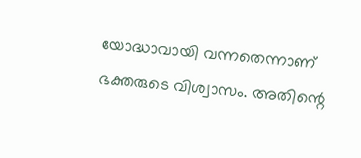യോദ്ധാവായി വന്നതെന്നാണ് ഭക്തരുടെ വിശ്വാസം. അതിന്റെ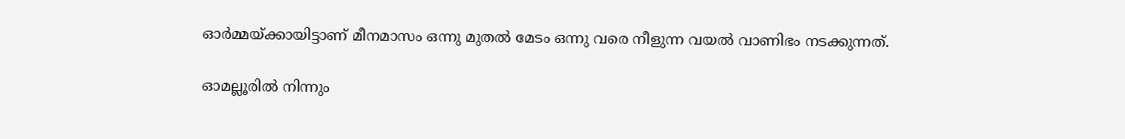ഓർമ്മയ്ക്കായിട്ടാണ് മീനമാസം ഒന്നു മുതൽ മേടം ഒന്നു വരെ നീളുന്ന വയൽ വാണിഭം നടക്കുന്നത്.

ഓമല്ലൂരിൽ നിന്നും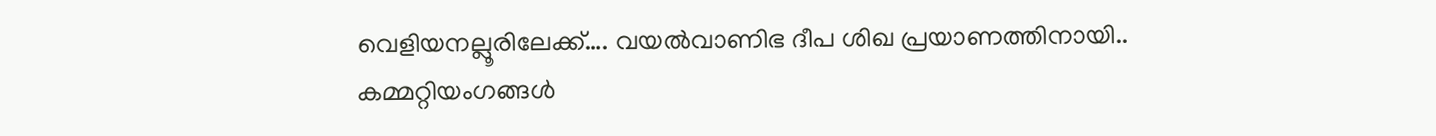വെളിയനല്ലൂരിലേക്ക്…. വയൽവാണിഭ ദീപ ശിഖ പ്രയാണത്തിനായി.. കമ്മറ്റിയംഗങ്ങൾ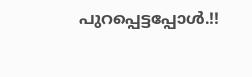പുറപ്പെട്ടപ്പോൾ.!!